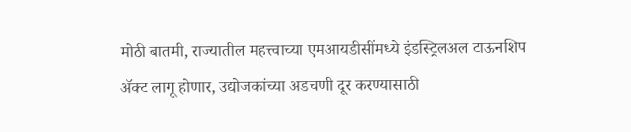मोठी बातमी, राज्यातील महत्त्वाच्या एमआयडीसींमध्ये इंडस्ट्रिलअल टाऊनशिप ॲक्ट लागू होणार, उद्योजकांच्या अडचणी दूर करण्यासाठी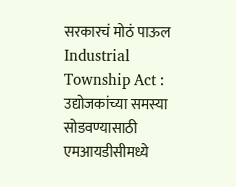सरकारचं मोठं पाऊल
Industrial Township Act : उद्योजकांच्या समस्या सोडवण्यासाठी एमआयडीसीमध्ये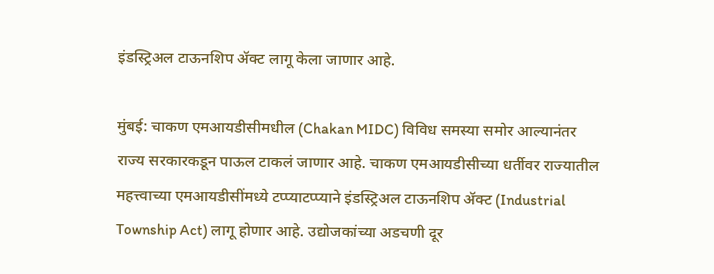इंडस्ट्रिअल टाऊनशिप ॲक्ट लागू केला जाणार आहे.

मुंबई: चाकण एमआयडीसीमधील (Chakan MIDC) विविध समस्या समोर आल्यानंतर राज्य सरकारकडून पाऊल टाकलं जाणार आहे. चाकण एमआयडीसीच्या धर्तीवर राज्यातील महत्त्वाच्या एमआयडीसींमध्ये टप्प्याटप्प्याने इंडस्ट्रिअल टाऊनशिप ॲक्ट (Industrial Township Act) लागू होणार आहे. उद्योजकांच्या अडचणी दूर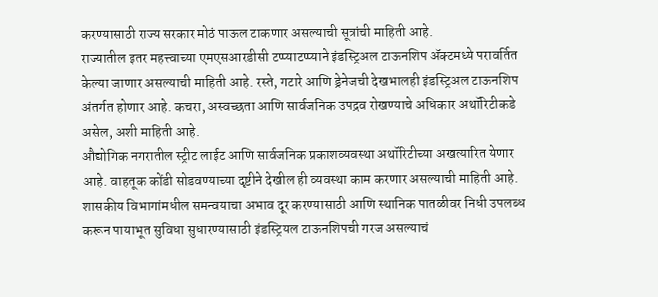करण्यासाठी राज्य सरकार मोठं पाऊल टाकणार असल्याची सूत्रांची माहिती आहे.
राज्यातील इतर महत्त्वाच्या एमएसआरडीसी टप्प्याटप्प्याने इंडस्ट्रिअल टाऊनशिप ॲक्टमध्ये परावर्तित केल्या जाणार असल्याची माहिती आहे. रस्ते, गटारे आणि ड्रेनेजची देखभालही इंडस्ट्रिअल टाऊनशिप अंतर्गत होणार आहे. कचरा, अस्वच्छता आणि सार्वजनिक उपद्रव रोखण्याचे अधिकार अथॉरिटीकडे असेल, अशी माहिती आहे.
औद्योगिक नगरातील स्ट्रीट लाईट आणि सार्वजनिक प्रकाशव्यवस्था अथॉरिटीच्या अखत्यारित येणार आहे. वाहतूक कोंडी सोडवण्याच्या दृष्टीने देखील ही व्यवस्था काम करणार असल्याची माहिती आहे. शासकीय विभागांमधील समन्वयाचा अभाव दूर करण्यासाठी आणि स्थानिक पातळीवर निधी उपलब्ध करून पायाभूत सुविधा सुधारण्यासाठी इंडस्ट्रियल टाऊनशिपची गरज असल्याचं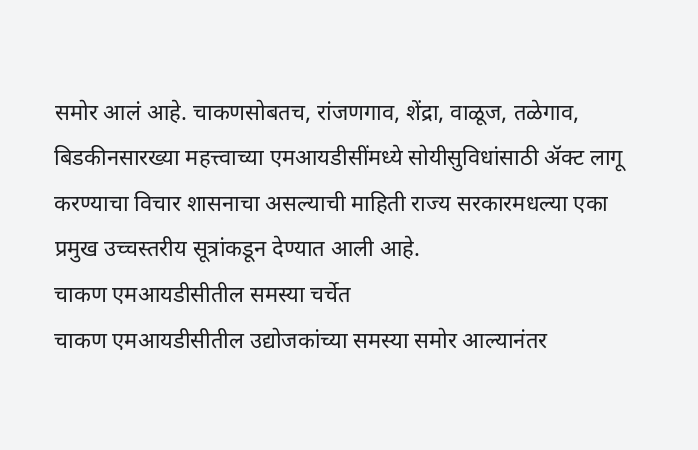समोर आलं आहे. चाकणसोबतच, रांजणगाव, शेंद्रा, वाळूज, तळेगाव, बिडकीनसारख्या महत्त्वाच्या एमआयडीसींमध्ये सोयीसुविधांसाठी ॲक्ट लागू करण्याचा विचार शासनाचा असल्याची माहिती राज्य सरकारमधल्या एका प्रमुख उच्चस्तरीय सूत्रांकडून देण्यात आली आहे.
चाकण एमआयडीसीतील समस्या चर्चेत
चाकण एमआयडीसीतील उद्योजकांच्या समस्या समोर आल्यानंतर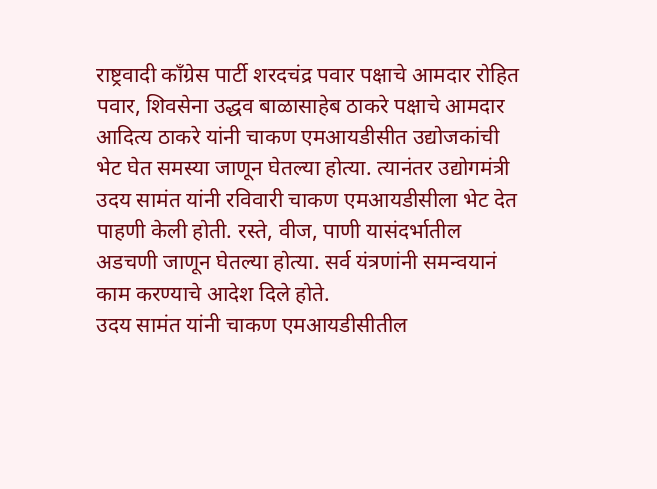राष्ट्रवादी काँग्रेस पार्टी शरदचंद्र पवार पक्षाचे आमदार रोहित पवार, शिवसेना उद्धव बाळासाहेब ठाकरे पक्षाचे आमदार आदित्य ठाकरे यांनी चाकण एमआयडीसीत उद्योजकांची भेट घेत समस्या जाणून घेतल्या होत्या. त्यानंतर उद्योगमंत्री उदय सामंत यांनी रविवारी चाकण एमआयडीसीला भेट देत पाहणी केली होती. रस्ते, वीज, पाणी यासंदर्भातील अडचणी जाणून घेतल्या होत्या. सर्व यंत्रणांनी समन्वयानं काम करण्याचे आदेश दिले होते.
उदय सामंत यांनी चाकण एमआयडीसीतील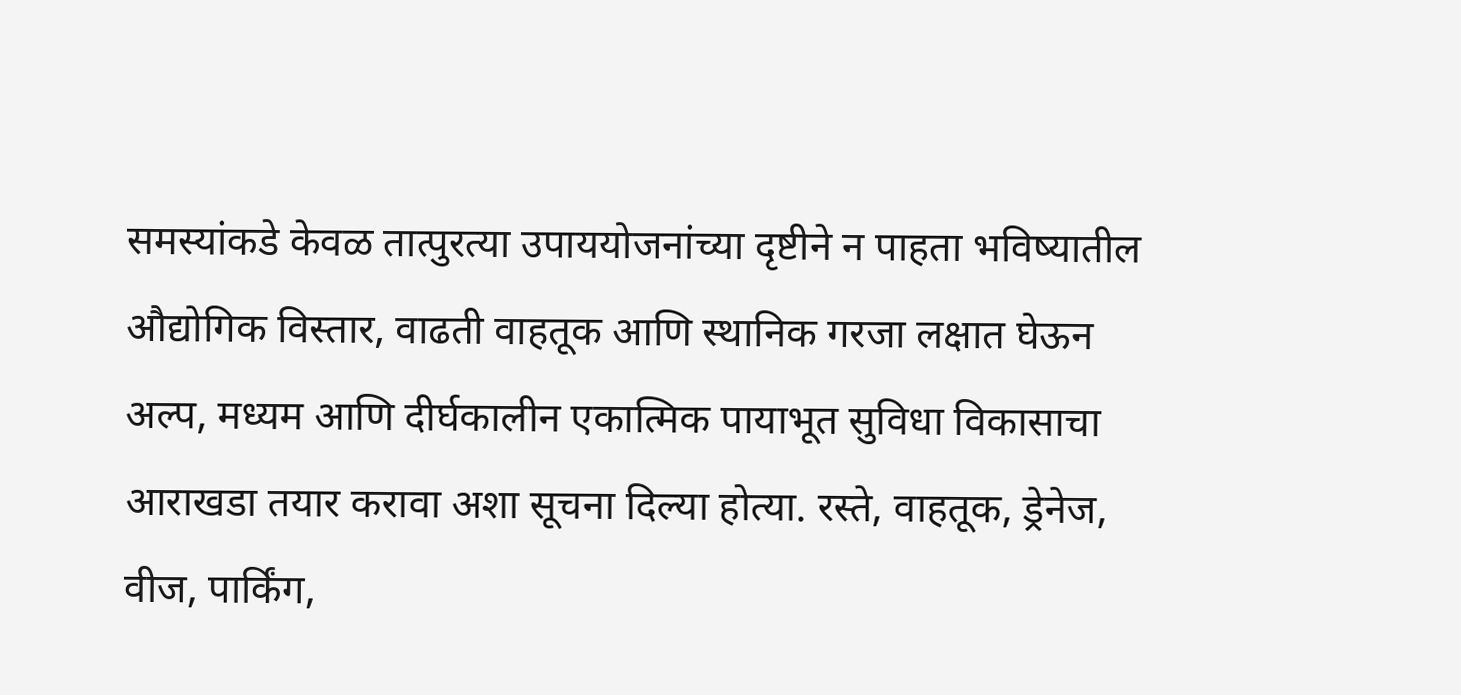समस्यांकडे केवळ तात्पुरत्या उपाययोजनांच्या दृष्टीने न पाहता भविष्यातील औद्योगिक विस्तार, वाढती वाहतूक आणि स्थानिक गरजा लक्षात घेऊन अल्प, मध्यम आणि दीर्घकालीन एकात्मिक पायाभूत सुविधा विकासाचा आराखडा तयार करावा अशा सूचना दिल्या होत्या. रस्ते, वाहतूक, ड्रेनेज, वीज, पार्किंग,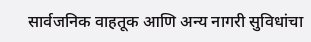सार्वजनिक वाहतूक आणि अन्य नागरी सुविधांचा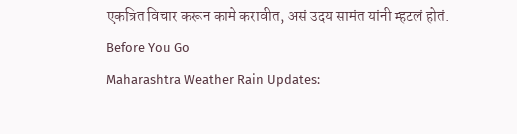एकत्रित विचार करून कामे करावीत, असं उदय सामंत यांनी म्हटलं होतं.
Before You Go
Maharashtra Weather Rain Updates: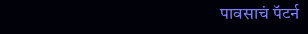पावसाचं पॅटर्न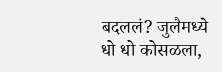बदललं? जुलैमध्ये धो धो कोसळला,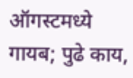ऑगस्टमध्ये गायब; पुढे काय,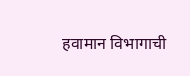हवामान विभागाची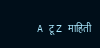A टू Z माहिती